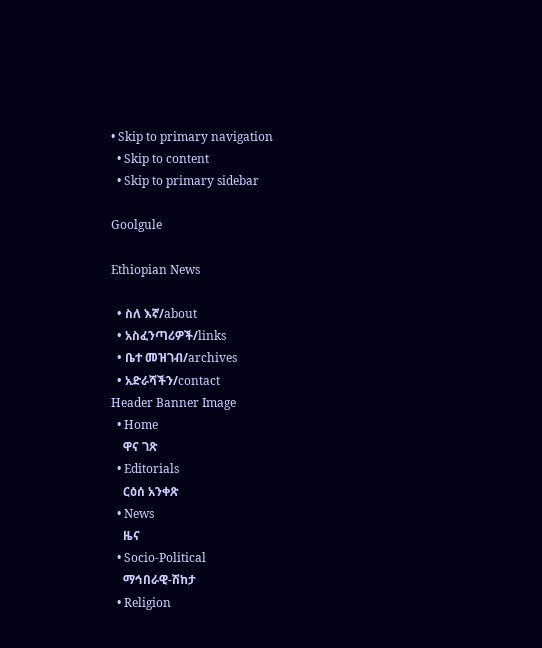• Skip to primary navigation
  • Skip to content
  • Skip to primary sidebar

Goolgule

Ethiopian News

  • ስለ እኛ/about
  • አስፈንጣሪዎች/links
  • ቤተ መዝገብ/archives
  • አድራሻችን/contact
Header Banner Image
  • Home
    ዋና ገጽ
  • Editorials
    ርዕሰ አንቀጽ
  • News
    ዜና
  • Socio-Political
    ማኅበራዊ-ሽከታ
  • Religion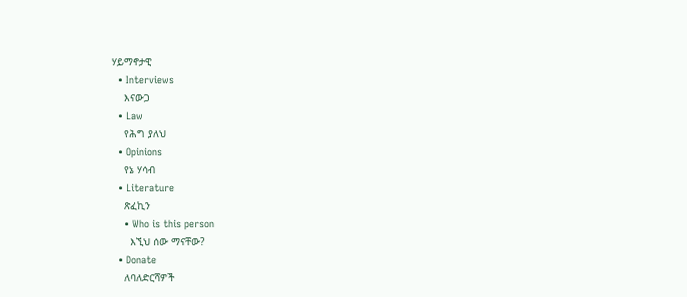ሃይማኖታዊ
  • Interviews
    እናውጋ
  • Law
    የሕግ ያለህ
  • Opinions
    የኔ ሃሳብ
  • Literature
    ጽፈኪን
    • Who is this person
      እኚህ ሰው ማናቸው?
  • Donate
    ለባለድርሻዎች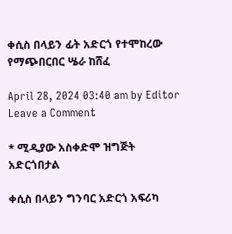ቀሲስ በላይን ፊት አድርጎ የተሞከረው የማጭበርበር ሤራ ከሸፈ

April 28, 2024 03:40 am by Editor Leave a Comment

* ሚዲያው አስቀድሞ ዝግጅት አድርጎበታል

ቀሲስ በላይን ግንባር አድርጎ አፍሪካ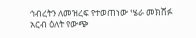ኅብረትን ለመዝረፍ የተወጠነው ሤራ መክሸፉ አርብ ዕለት የውጭ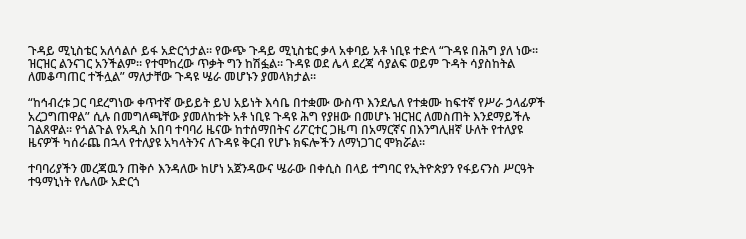ጉዳይ ሚኒስቴር አለሳልሶ ይፋ አድርጎታል። የውጭ ጉዳይ ሚኒስቴር ቃላ አቀባይ አቶ ነቢዩ ተድላ “ጉዳዩ በሕግ ያለ ነው። ዝርዝር ልንናገር አንችልም። የተሞከረው ጥቃት ግን ከሽፏል። ጉዳዩ ወደ ሌላ ደረጃ ሳያልፍ ወይም ጉዳት ሳያስከትል ለመቆጣጠር ተችሏል” ማለታቸው ጉዳዩ ሤራ መሆኑን ያመላክታል።

“ከኅብረቱ ጋር ባደረግነው ቀጥተኛ ውይይት ይህ አይነት እሳቤ በተቋሙ ውስጥ እንደሌለ የተቋሙ ከፍተኛ የሥራ ኃላፊዎች አረጋግጠዋል” ሲሉ በመግለጫቸው ያመለከቱት አቶ ነቢዩ ጉዳዩ ሕግ የያዘው በመሆኑ ዝርዝር ለመስጠት እንደማይችሉ ገልጸዋል። የጎልጉል የአዲስ አበባ ተባባሪ ዜናው ከተሰማበትና ሪፖርተር ጋዜጣ በአማርኛና በእንግሊዘኛ ሁለት የተለያዩ ዜናዎች ካሰራጨ በኋላ የተለያዩ አካላትንና ለጉዳዩ ቅርብ የሆኑ ክፍሎችን ለማነጋገር ሞክሯል።

ተባባሪያችን መረጃዉን ጠቅሶ እንዳለው ከሆነ አጀንዳውና ሤራው በቀሲስ በላይ ተግባር የኢትዮጵያን የፋይናንስ ሥርዓት ተዓማኒነት የሌለው አድርጎ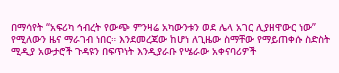በማሳየት “አፍሪካ ኅብረት የውጭ ምንዛሬ አካውንቱን ወደ ሌላ አገር ሊያዘዋውር ነው” የሚለውን ዜና ማራገብ ነበር። እንደመረጃው ከሆነ ለጊዜው ስማቸው የማይጠቀሱ ስድስት ሚዲያ አውታሮች ጉዳዩን በፍጥነት እንዲያራቡ የሤራው አቀናባሪዎች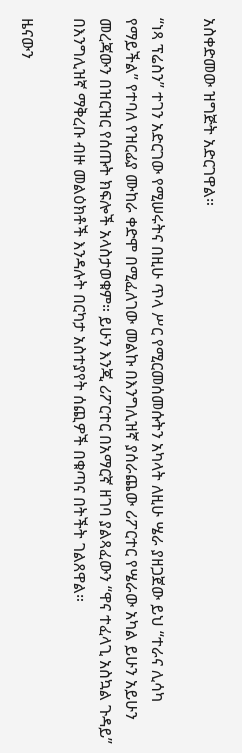አስቀድመው ዝግጅት አድርገዋል።

“ነጻ ፕሬስን” ተገን አድርገው የሚሠሩትና በዚሁ ጥላ ሥር የሚርመሰመሱትን አካላት ለዚሁ ሤራ ያዘጋጀው ይህ “ተራና ሊሳካ የማይችል” የተባለ የዝርፊያ ሙከራ ቀድሞ በሚፈለገው መልኩ በእንግሊዝኛ ያሰራጨው ሪፖርተር የሤራው አካል ይሁን አይሁን መረጃውን በዝርዝር የሰጡት ክፍሎች አላስታወቁም። ይሁን እንጂ ሪፖርተር በአማርኛ ዘገባ ያልጻፈውን “ዋና ተፈላጊ አስኳል ጉዳይ” በእንግሊዝኛ ማቅረቡ ብዙ መልዕክቶች እንዳሉት በርካታ አስተያየት ሰጪዎች በቁጣና በትችት ገልጸዋል።

ዜናውን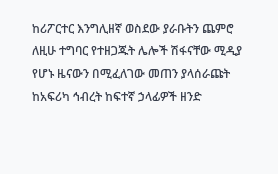ከሪፖርተር እንግሊዘኛ ወስደው ያራቡትን ጨምሮ ለዚሁ ተግባር የተዘጋጁት ሌሎች ሽፋናቸው ሚዲያ የሆኑ ዜናውን በሚፈለገው መጠን ያላሰራጩት ከአፍሪካ ኅብረት ከፍተኛ ኃላፊዎች ዘንድ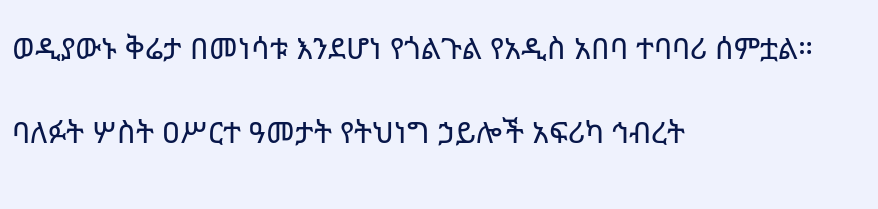ወዲያውኑ ቅሬታ በመነሳቱ እንደሆነ የጎልጉል የአዲስ አበባ ተባባሪ ሰምቷል።

ባለፉት ሦስት ዐሥርተ ዓመታት የትህነግ ኃይሎች አፍሪካ ኅብረት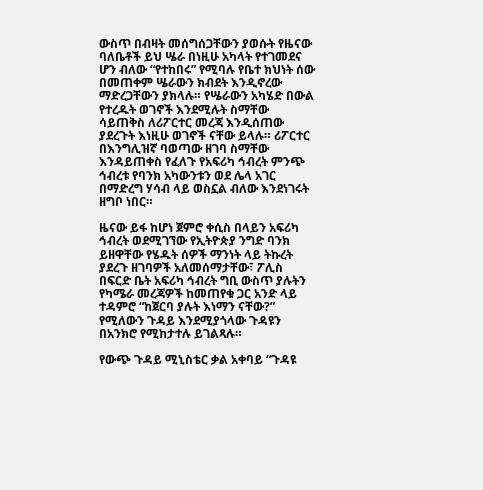ውስጥ በብዛት መሰግሰጋቸውን ያወሱት የዜናው ባለቤቶች ይህ ሤራ በነዚሁ አካላት የተገመደና ሆን ብለው “የተከበሩ” የሚባሉ የቤተ ክህነት ሰው በመጠቀም ሤራውን ክብደት እንዲኖረው ማድረጋቸውን ያክላሉ። የሤራውን አካሄድ በውል የተረዱት ወገኖች እንደሚሉት ስማቸው ሳይጠቅስ ለሪፖርተር መረጃ እንዲሰጠው ያደረጉት እነዚሁ ወገኖች ናቸው ይላሉ። ሪፖርተር በእንግሊዝኛ ባወጣው ዘገባ ስማቸው እንዳይጠቀስ የፈለጉ የአፍሪካ ኅብረት ምንጭ ኅብረቱ የባንክ አካውንቱን ወደ ሌላ አገር በማድረግ ሃሳብ ላይ ወስኗል ብለው እንደነገሩት ዘግቦ ነበር።

ዜናው ይፋ ከሆነ ጀምሮ ቀሲስ በላይን አፍሪካ ኅብረት ወደሚገኘው የኢትዮጵያ ንግድ ባንክ ይዘዋቸው የሄዱት ሰዎች ማንነት ላይ ትኩረት ያደረጉ ዘገባዎች አለመሰማታቸው፣ ፖሊስ በፍርድ ቤት አፍሪካ ኅብረት ግቢ ውስጥ ያሉትን የካሜራ መረጃዎች ከመጠየቁ ጋር አንድ ላይ ተዳምሮ “ከጀርባ ያሉት እነማን ናቸው?” የሚለውን ጉዳይ እንደሚያጎላው ጉዳዩን በአንክሮ የሚከታተሉ ይገልጻሉ።

የውጭ ጉዳይ ሚኒስቴር ቃል አቀባይ “ጉዳዩ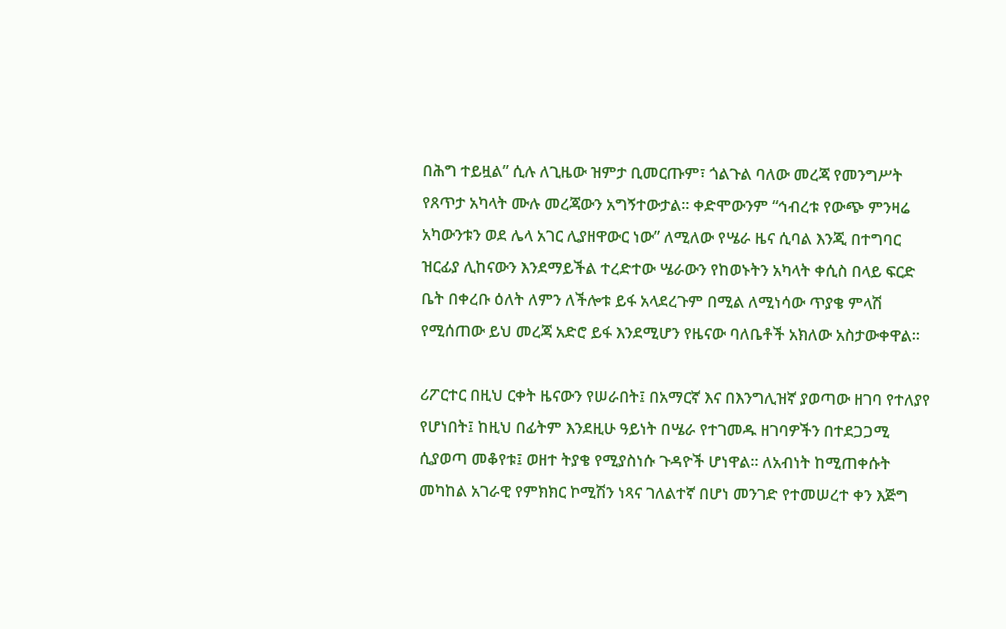በሕግ ተይዟል” ሲሉ ለጊዜው ዝምታ ቢመርጡም፣ ጎልጉል ባለው መረጃ የመንግሥት የጸጥታ አካላት ሙሉ መረጃውን አግኝተውታል። ቀድሞውንም “ኅብረቱ የውጭ ምንዛሬ አካውንቱን ወደ ሌላ አገር ሊያዘዋውር ነው” ለሚለው የሤራ ዜና ሲባል እንጂ በተግባር ዝርፊያ ሊከናውን እንደማይችል ተረድተው ሤራውን የከወኑትን አካላት ቀሲስ በላይ ፍርድ ቤት በቀረቡ ዕለት ለምን ለችሎቱ ይፋ አላደረጉም በሚል ለሚነሳው ጥያቄ ምላሽ የሚሰጠው ይህ መረጃ አድሮ ይፋ እንደሚሆን የዜናው ባለቤቶች አክለው አስታውቀዋል።

ሪፖርተር በዚህ ርቀት ዜናውን የሠራበት፤ በአማርኛ እና በእንግሊዝኛ ያወጣው ዘገባ የተለያየ የሆነበት፤ ከዚህ በፊትም እንደዚሁ ዓይነት በሤራ የተገመዱ ዘገባዎችን በተደጋጋሚ ሲያወጣ መቆየቱ፤ ወዘተ ትያቄ የሚያስነሱ ጉዳዮች ሆነዋል። ለአብነት ከሚጠቀሱት መካከል አገራዊ የምክክር ኮሚሽን ነጻና ገለልተኛ በሆነ መንገድ የተመሠረተ ቀን እጅግ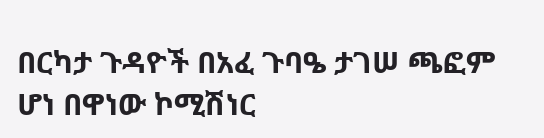በርካታ ጉዳዮች በአፈ ጉባዔ ታገሠ ጫፎም ሆነ በዋነው ኮሚሽነር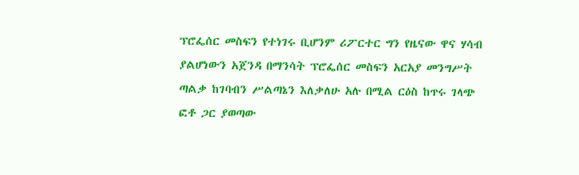ፕሮፌሰር መስፍን የተነገሩ ቢሆንም ሪፖርተር ግን የዜናው ዋና ሃሳብ ያልሆነውን አጀንዳ በማንሳት ፕሮፌሰር መስፍን አርአያ መንግሥት ጣልቃ ከገባብን ሥልጣኔን እለቃለሁ አሉ በሚል ርዕስ ከጥሩ ገላጭ ፎቶ ጋር ያወጣው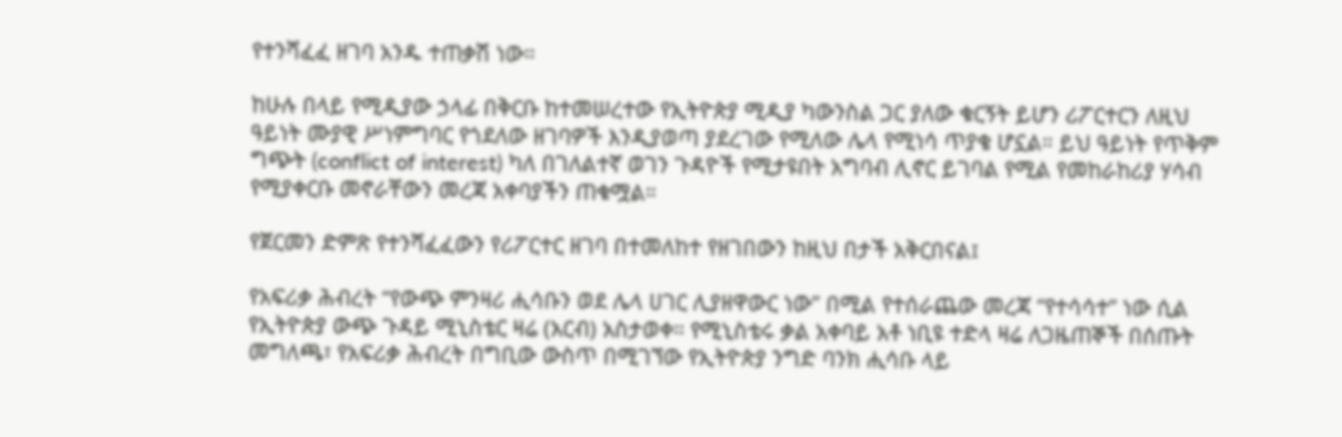የተንሻፈፈ ዘገባ አንዱ ተጠቃሽ ነው።

ከሁሉ በላይ የሚዲያው ኃላፊ በቅርቡ ከተመሠረተው የኢትዮጵያ ሚዲያ ካውንስል ጋር ያለው ቁርኝት ይሆን ሪፖርተርን ለዚህ ዓይነት ሙያዊ ሥነምግባር የጎደለው ዘገባዎች እንዲያወጣ ያደረገው የሚለው ሌላ የሚነሳ ጥያቄ ሆኗል። ይህ ዓይነት የጥቅም ግጭት (conflict of interest) ካለ በገለልተኛ ወገን ጉዳዮች የሚታዩበት አግባብ ሊኖር ይገባል የሚል የመከራከሪያ ሃሳብ የሚያቀርቡ መኖራቸውን መረጃ አቀባያችን ጠቁሟል።

የጀርመን ድምጽ የተንሻፈፈውን የሪፖርተር ዘገባ በተመለከተ የዘገበውን ከዚህ በታች አቅርበናል፤

የአፍሪቃ ሕብረት “የውጭ ምንዛሪ ሒሳቡን ወደ ሌላ ሀገር ሊያዘዋውር ነው” በሚል የተሰራጨው መረጃ “የተሳሳተ” ነው ሲል የኢትዮጵያ ውጭ ጉዳይ ሚኒስቴር ዛሬ (አርብ) አስታወቀ። የሚኒስቴሩ ቃል አቀባይ አቶ ነቢዩ ተድላ ዛሬ ለጋዜጠኞች በሰጡት መግለጫ፣ የአፍሪቃ ሕብረት በግቢው ውስጥ በሚገኘው የኢትዮጵያ ንግድ ባንክ ሒሳቡ ላይ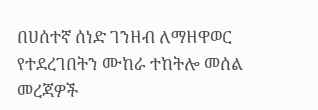በሀሰተኛ ሰነድ ገንዘብ ለማዘዋወር የተደረገበትን ሙከራ ተከትሎ መሰል መረጃዎች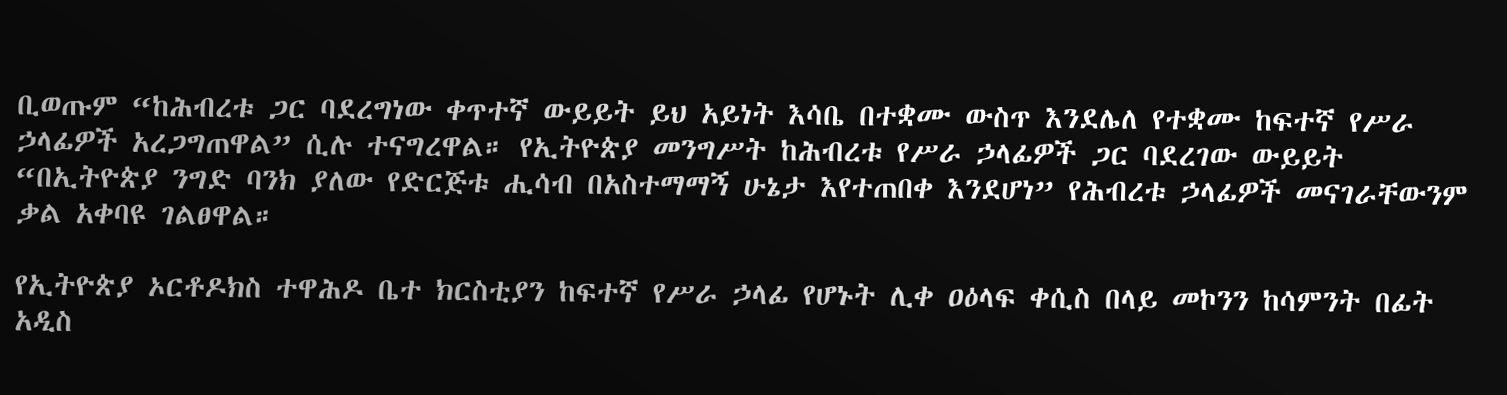ቢወጡም “ከሕብረቱ ጋር ባደረግነው ቀጥተኛ ውይይት ይህ አይነት እሳቤ በተቋሙ ውስጥ እንደሌለ የተቋሙ ከፍተኛ የሥራ ኃላፊዎች አረጋግጠዋል” ሲሉ ተናግረዋል። የኢትዮጵያ መንግሥት ከሕብረቱ የሥራ ኃላፊዎች ጋር ባደረገው ውይይት “በኢትዮጵያ ንግድ ባንክ ያለው የድርጅቱ ሒሳብ በአስተማማኝ ሁኔታ እየተጠበቀ እንደሆነ” የሕብረቱ ኃላፊዎች መናገራቸውንም ቃል አቀባዩ ገልፀዋል።

የኢትዮጵያ ኦርቶዶክስ ተዋሕዶ ቤተ ክርስቲያን ከፍተኛ የሥራ ኃላፊ የሆኑት ሊቀ ዐዕላፍ ቀሲስ በላይ መኮንን ከሳምንት በፊት አዲስ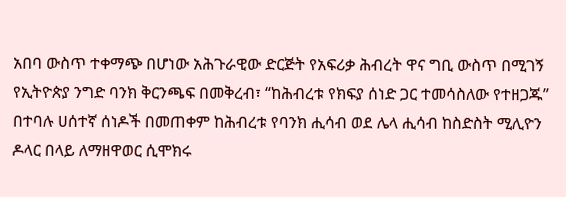አበባ ውስጥ ተቀማጭ በሆነው አሕጉራዊው ድርጅት የአፍሪቃ ሕብረት ዋና ግቢ ውስጥ በሚገኝ የኢትዮጵያ ንግድ ባንክ ቅርንጫፍ በመቅረብ፣ “ከሕብረቱ የክፍያ ሰነድ ጋር ተመሳስለው የተዘጋጁ” በተባሉ ሀሰተኛ ሰነዶች በመጠቀም ከሕብረቱ የባንክ ሒሳብ ወደ ሌላ ሒሳብ ከስድስት ሚሊዮን ዶላር በላይ ለማዘዋወር ሲሞክሩ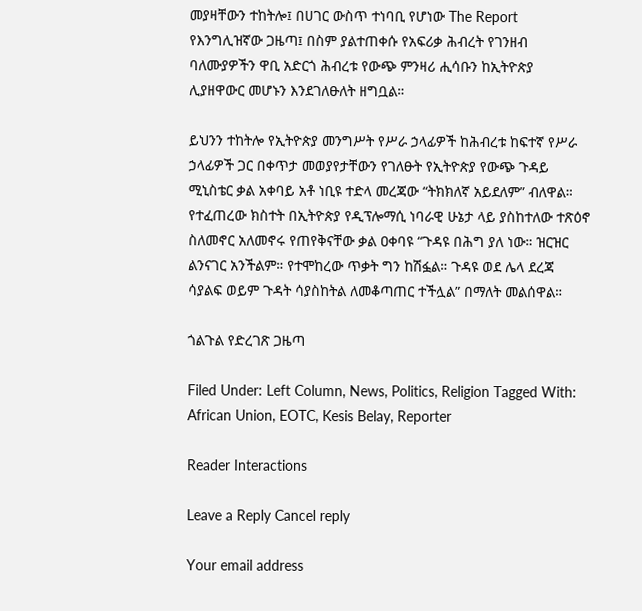መያዛቸውን ተከትሎ፤ በሀገር ውስጥ ተነባቢ የሆነው The Report የእንግሊዝኛው ጋዜጣ፤ በስም ያልተጠቀሱ የአፍሪቃ ሕብረት የገንዘብ ባለሙያዎችን ዋቢ አድርጎ ሕብረቱ የውጭ ምንዛሪ ሒሳቡን ከኢትዮጵያ ሊያዘዋውር መሆኑን እንደገለፁለት ዘግቧል።

ይህንን ተከትሎ የኢትዮጵያ መንግሥት የሥራ ኃላፊዎች ከሕብረቱ ከፍተኛ የሥራ ኃላፊዎች ጋር በቀጥታ መወያየታቸውን የገለፁት የኢትዮጵያ የውጭ ጉዳይ ሚኒስቴር ቃል አቀባይ አቶ ነቢዩ ተድላ መረጃው “ትክክለኛ አይደለም” ብለዋል። የተፈጠረው ክስተት በኢትዮጵያ የዲፕሎማሲ ነባራዊ ሁኔታ ላይ ያስከተለው ተጽዕኖ ስለመኖር አለመኖሩ የጠየቅናቸው ቃል ዐቀባዩ “ጉዳዩ በሕግ ያለ ነው። ዝርዝር ልንናገር አንችልም። የተሞከረው ጥቃት ግን ከሽፏል። ጉዳዩ ወደ ሌላ ደረጃ ሳያልፍ ወይም ጉዳት ሳያስከትል ለመቆጣጠር ተችሏል” በማለት መልሰዋል።

ጎልጉል የድረገጽ ጋዜጣ

Filed Under: Left Column, News, Politics, Religion Tagged With: African Union, EOTC, Kesis Belay, Reporter

Reader Interactions

Leave a Reply Cancel reply

Your email address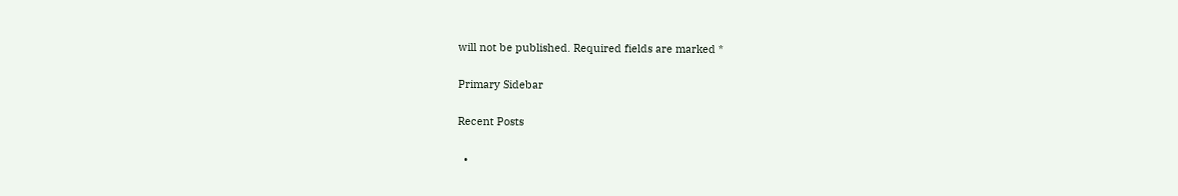will not be published. Required fields are marked *

Primary Sidebar

Recent Posts

  •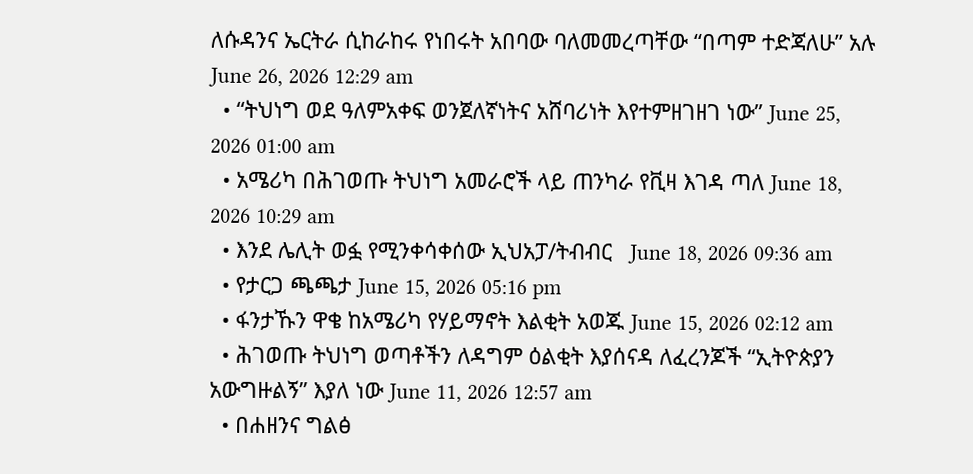ለሱዳንና ኤርትራ ሲከራከሩ የነበሩት አበባው ባለመመረጣቸው “በጣም ተድጃለሁ” አሉ June 26, 2026 12:29 am
  • “ትህነግ ወደ ዓለምአቀፍ ወንጀለኛነትና አሸባሪነት እየተምዘገዘገ ነው” June 25, 2026 01:00 am
  • አሜሪካ በሕገወጡ ትህነግ አመራሮች ላይ ጠንካራ የቪዛ እገዳ ጣለ June 18, 2026 10:29 am
  • እንደ ሌሊት ወፏ የሚንቀሳቀሰው ኢህአፓ/ትብብር   June 18, 2026 09:36 am
  • የታርጋ ጫጫታ June 15, 2026 05:16 pm
  • ፋንታኹን ዋቄ ከአሜሪካ የሃይማኖት እልቂት አወጁ June 15, 2026 02:12 am
  • ሕገወጡ ትህነግ ወጣቶችን ለዳግም ዕልቂት እያሰናዳ ለፈረንጆች “ኢትዮጵያን አውግዙልኝ” እያለ ነው June 11, 2026 12:57 am
  • በሐዘንና ግልፅ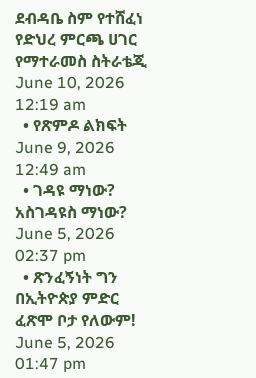ደብዳቤ ስም የተሸፈነ የድህረ ምርጫ ሀገር የማተራመስ ስትራቴጂ June 10, 2026 12:19 am
  • የጽምዶ ልክፍት June 9, 2026 12:49 am
  • ገዳዩ ማነው? አስገዳዩስ ማነው? June 5, 2026 02:37 pm
  • ጽንፈኝነት ግን በኢትዮጵያ ምድር ፈጽሞ ቦታ የለውም! June 5, 2026 01:47 pm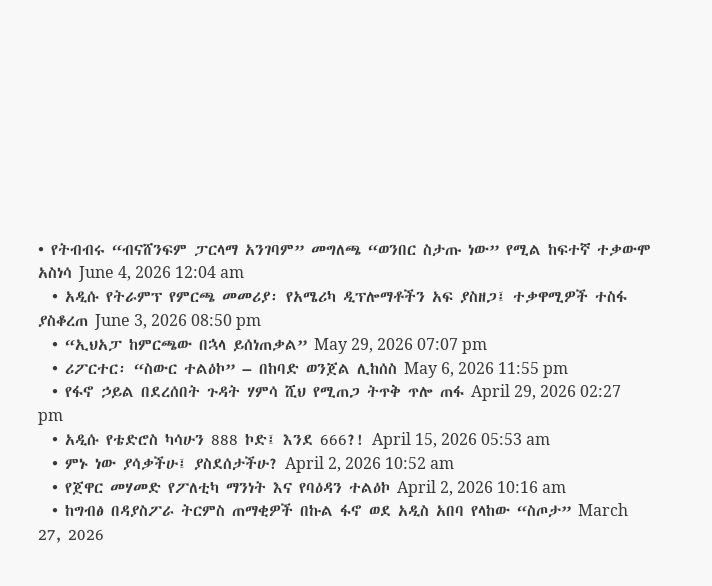• የትብብሩ “ብናሸንፍም ፓርላማ አንገባም” መግለጫ “ወንበር ስታጡ ነው” የሚል ከፍተኛ ተቃውሞ አስነሳ June 4, 2026 12:04 am
  • አዲሱ የትራምፕ የምርጫ መመሪያ፡ የአሜሪካ ዲፕሎማቶችን አፍ ያስዘጋ፤ ተቃዋሚዎች ተስፋ ያስቆረጠ June 3, 2026 08:50 pm
  • “ኢህአፓ ከምርጫው በኋላ ይሰነጠቃል” May 29, 2026 07:07 pm
  • ሪፖርተር፡ “ስውር ተልዕኮ” – በከባድ ወንጀል ሊከሰስ May 6, 2026 11:55 pm
  • የፋኖ ኃይል በደረሰበት ጉዳት ሃምሳ ሺህ የሚጠጋ ትጥቅ ጥሎ ጠፋ April 29, 2026 02:27 pm
  • አዲሱ የቴድሮስ ካሳሁን 888 ኮድ፤ እንደ 666?! April 15, 2026 05:53 am
  • ምኑ ነው ያሳቃችሁ፤ ያስደሰታችሁ? April 2, 2026 10:52 am
  • የጀዋር መሃመድ የፖለቲካ ማንነት እና የባዕዳን ተልዕኮ April 2, 2026 10:16 am
  • ከግብፅ በዳያስፖራ ትርምስ ጠማቂዎች በኩል ፋኖ ወደ አዲስ አበባ የላከው “ስጦታ” March 27, 2026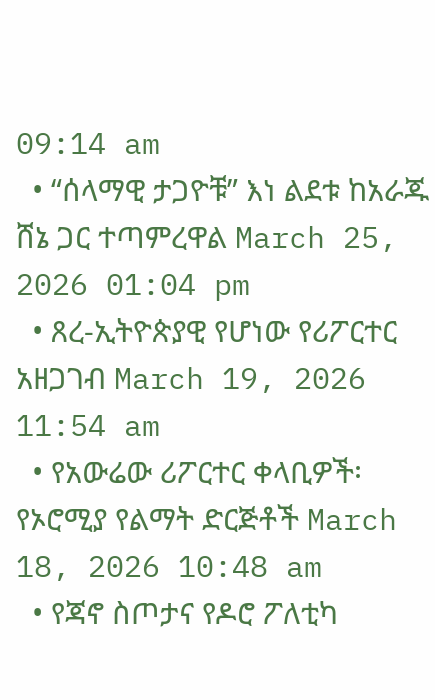09:14 am
  • “ሰላማዊ ታጋዮቹ” እነ ልደቱ ከአራጁ ሸኔ ጋር ተጣምረዋል March 25, 2026 01:04 pm
  • ጸረ-ኢትዮጵያዊ የሆነው የሪፖርተር አዘጋገብ March 19, 2026 11:54 am
  • የአውሬው ሪፖርተር ቀላቢዎች፡ የኦሮሚያ የልማት ድርጅቶች March 18, 2026 10:48 am
  • የጃኖ ስጦታና የዶሮ ፖለቲካ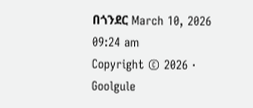በጎንደር March 10, 2026 09:24 am
Copyright © 2026 · Goolgule